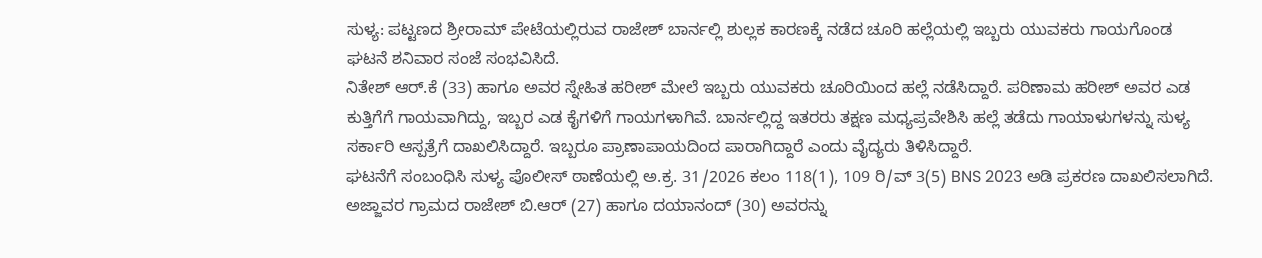ಸುಳ್ಯ: ಪಟ್ಟಣದ ಶ್ರೀರಾಮ್ ಪೇಟೆಯಲ್ಲಿರುವ ರಾಜೇಶ್ ಬಾರ್ನಲ್ಲಿ ಶುಲ್ಲಕ ಕಾರಣಕ್ಕೆ ನಡೆದ ಚೂರಿ ಹಲ್ಲೆಯಲ್ಲಿ ಇಬ್ಬರು ಯುವಕರು ಗಾಯಗೊಂಡ ಘಟನೆ ಶನಿವಾರ ಸಂಜೆ ಸಂಭವಿಸಿದೆ.
ನಿತೇಶ್ ಆರ್.ಕೆ (33) ಹಾಗೂ ಅವರ ಸ್ನೇಹಿತ ಹರೀಶ್ ಮೇಲೆ ಇಬ್ಬರು ಯುವಕರು ಚೂರಿಯಿಂದ ಹಲ್ಲೆ ನಡೆಸಿದ್ದಾರೆ. ಪರಿಣಾಮ ಹರೀಶ್ ಅವರ ಎಡ ಕುತ್ತಿಗೆಗೆ ಗಾಯವಾಗಿದ್ದು, ಇಬ್ಬರ ಎಡ ಕೈಗಳಿಗೆ ಗಾಯಗಳಾಗಿವೆ. ಬಾರ್ನಲ್ಲಿದ್ದ ಇತರರು ತಕ್ಷಣ ಮಧ್ಯಪ್ರವೇಶಿಸಿ ಹಲ್ಲೆ ತಡೆದು ಗಾಯಾಳುಗಳನ್ನು ಸುಳ್ಯ ಸರ್ಕಾರಿ ಆಸ್ಪತ್ರೆಗೆ ದಾಖಲಿಸಿದ್ದಾರೆ. ಇಬ್ಬರೂ ಪ್ರಾಣಾಪಾಯದಿಂದ ಪಾರಾಗಿದ್ದಾರೆ ಎಂದು ವೈದ್ಯರು ತಿಳಿಸಿದ್ದಾರೆ.
ಘಟನೆಗೆ ಸಂಬಂಧಿಸಿ ಸುಳ್ಯ ಪೊಲೀಸ್ ಠಾಣೆಯಲ್ಲಿ ಅ.ಕ್ರ. 31/2026 ಕಲಂ 118(1), 109 ರಿ/ವ್ 3(5) BNS 2023 ಅಡಿ ಪ್ರಕರಣ ದಾಖಲಿಸಲಾಗಿದೆ. ಅಜ್ಜಾವರ ಗ್ರಾಮದ ರಾಜೇಶ್ ಬಿ.ಆರ್ (27) ಹಾಗೂ ದಯಾನಂದ್ (30) ಅವರನ್ನು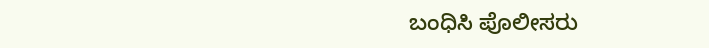ಬಂಧಿಸಿ ಪೊಲೀಸರು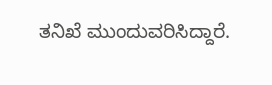ತನಿಖೆ ಮುಂದುವರಿಸಿದ್ದಾರೆ.